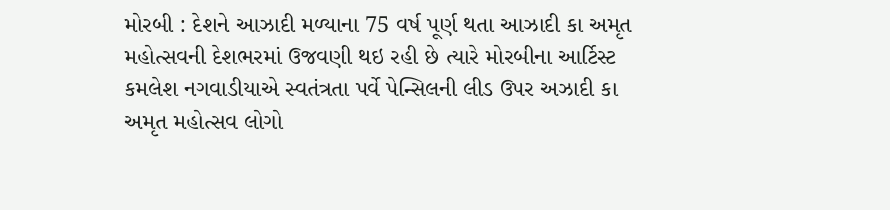મોરબી : દેશને આઝાદી મળ્યાના 75 વર્ષ પૂર્ણ થતા આઝાદી કા અમૃત મહોત્સવની દેશભરમાં ઉજવણી થઇ રહી છે ત્યારે મોરબીના આર્ટિસ્ટ કમલેશ નગવાડીયાએ સ્વતંત્રતા પર્વે પેન્સિલની લીડ ઉપર અઝાદી કા અમૃત મહોત્સવ લોગો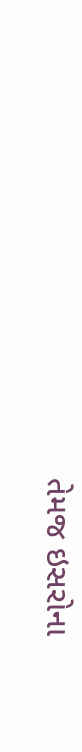તેમજ ઇસરોના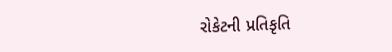રોકેટની પ્રતિકૃતિ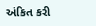અંકિત કરી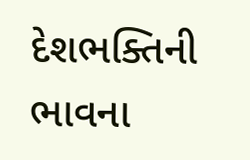દેશભક્તિની ભાવના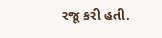રજૂ કરી હતી.